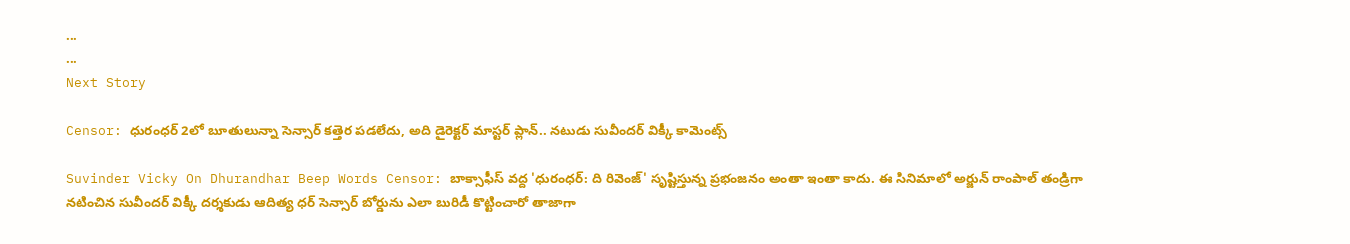...
...
Next Story

Censor: ధురంధర్ 2లో బూతులున్నా సెన్సార్ కత్తెర పడలేదు, అది డైరెక్టర్ మాస్టర్ ప్లాన్.. నటుడు సువీందర్ విక్కీ కామెంట్స్

Suvinder Vicky On Dhurandhar Beep Words Censor: బాక్సాఫీస్ వద్ద 'ధురంధర్: ది రివెంజ్' సృష్టిస్తున్న ప్రభంజనం అంతా ఇంతా కాదు. ఈ సినిమాలో అర్జున్ రాంపాల్ తండ్రిగా నటించిన సువీందర్ విక్కీ దర్శకుడు ఆదిత్య ధర్ సెన్సార్ బోర్డును ఎలా బురిడీ కొట్టించారో తాజాగా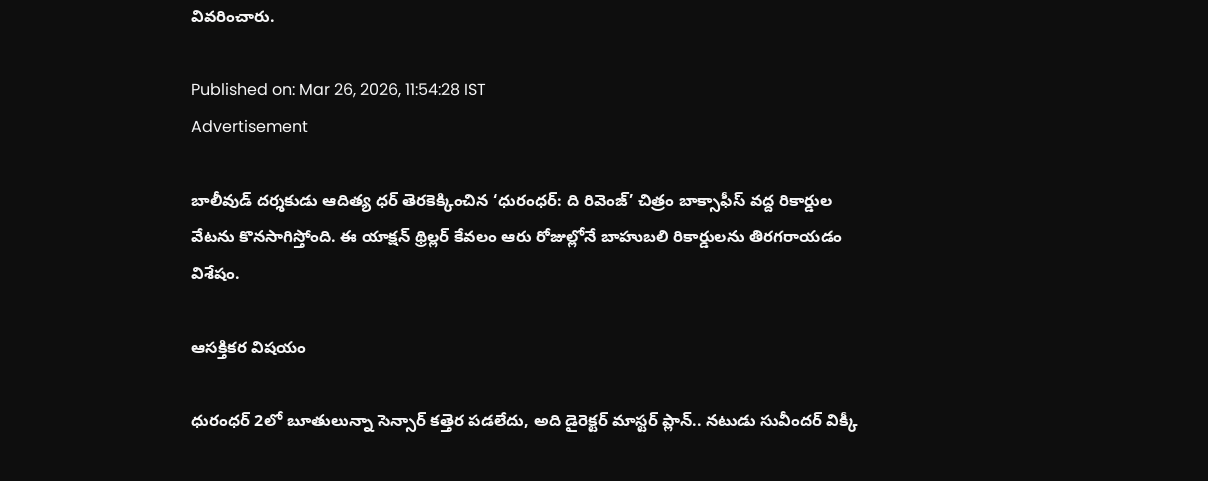వివరించారు.

Published on: Mar 26, 2026, 11:54:28 IST
Advertisement

బాలీవుడ్ దర్శకుడు ఆదిత్య ధర్ తెరకెక్కించిన ‘ధురంధర్: ది రివెంజ్’ చిత్రం బాక్సాఫీస్ వద్ద రికార్డుల వేటను కొనసాగిస్తోంది. ఈ యాక్షన్ థ్రిల్లర్ కేవలం ఆరు రోజుల్లోనే బాహుబలి రికార్డులను తిరగరాయడం విశేషం.

ఆసక్తికర విషయం

ధురంధర్ 2లో బూతులున్నా సెన్సార్ కత్తెర పడలేదు, అది డైరెక్టర్ మాస్టర్ ప్లాన్.. నటుడు సువీందర్ విక్కీ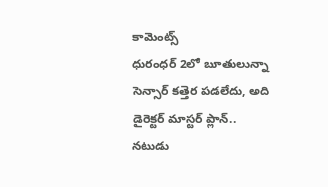కామెంట్స్
ధురంధర్ 2లో బూతులున్నా సెన్సార్ కత్తెర పడలేదు, అది డైరెక్టర్ మాస్టర్ ప్లాన్.. నటుడు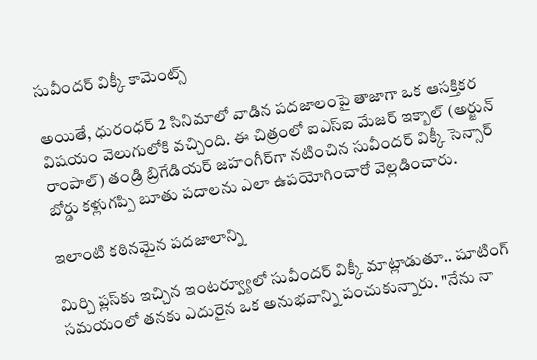సువీందర్ విక్కీ కామెంట్స్

అయితే, ధురంధర్ 2 సినిమాలో వాడిన పదజాలంపై తాజాగా ఒక ఆసక్తికర విషయం వెలుగులోకి వచ్చింది. ఈ చిత్రంలో ఐఎస్ఐ మేజర్ ఇక్బాల్ (అర్జున్ రాంపాల్) తండ్రి బ్రిగేడియర్ జహంగీర్‌గా నటించిన సువీందర్ విక్కీ సెన్సార్ బోర్డు కళ్లుగప్పి బూతు పదాలను ఎలా ఉపయోగించారో వెల్లడించారు.

ఇలాంటి కఠినమైన పదజాలాన్ని

మిర్చి ప్లస్‌కు ఇచ్చిన ఇంటర్వ్యూలో సువీందర్ విక్కీ మాట్లాడుతూ.. షూటింగ్ సమయంలో తనకు ఎదురైన ఒక అనుభవాన్ని పంచుకున్నారు. "నేను నా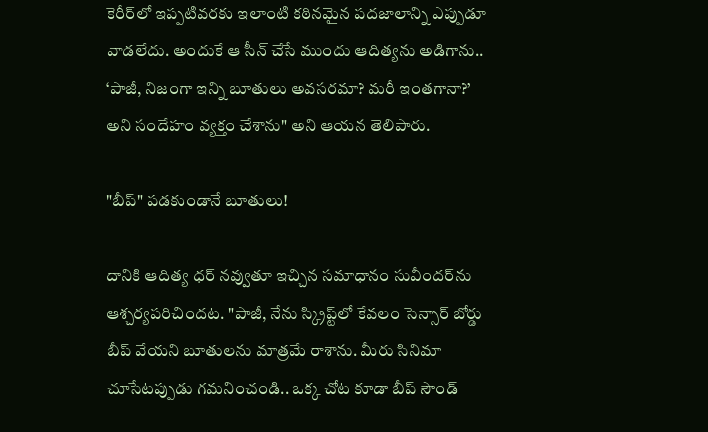కెరీర్‌లో ఇప్పటివరకు ఇలాంటి కఠినమైన పదజాలాన్ని ఎప్పుడూ వాడలేదు. అందుకే ఆ సీన్ చేసే ముందు ఆదిత్యను అడిగాను.. ‘పాజీ, నిజంగా ఇన్ని బూతులు అవసరమా? మరీ ఇంతగానా?’ అని సందేహం వ్యక్తం చేశాను" అని ఆయన తెలిపారు.

"బీప్" పడకుండానే బూతులు!

దానికి ఆదిత్య ధర్ నవ్వుతూ ఇచ్చిన సమాధానం సువీందర్‌ను ఆశ్చర్యపరిచిందట. "పాజీ, నేను స్క్రిప్ట్‌లో కేవలం సెన్సార్ బోర్డు బీప్ వేయని బూతులను మాత్రమే రాశాను. మీరు సినిమా చూసేటప్పుడు గమనించండి.. ఒక్క చోట కూడా బీప్ సౌండ్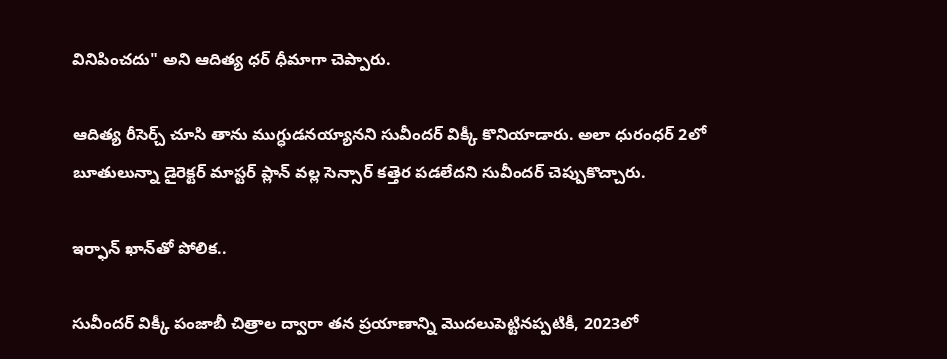వినిపించదు" అని ఆదిత్య ధర్ ధీమాగా చెప్పారు.

ఆదిత్య రీసెర్చ్ చూసి తాను ముగ్ధుడనయ్యానని సువీందర్ విక్కీ కొనియాడారు. అలా ధురంధర్ 2లో బూతులున్నా డైరెక్టర్ మాస్టర్ ప్లాన్ వల్ల సెన్సార్ కత్తెర పడలేదని సువీందర్ చెప్పుకొచ్చారు.

ఇర్ఫాన్ ఖాన్‌తో పోలిక..

సువీందర్ విక్కీ పంజాబీ చిత్రాల ద్వారా తన ప్రయాణాన్ని మొదలుపెట్టినప్పటికీ, 2023లో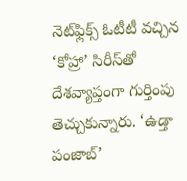నెట్‌ఫ్లిక్స్ ఓటీటీ వచ్చిన ‘కోహ్రా’ సిరీస్‌తో దేశవ్యాప్తంగా గుర్తింపు తెచ్చుకున్నారు. ‘ఉడ్తా పంజాబ్’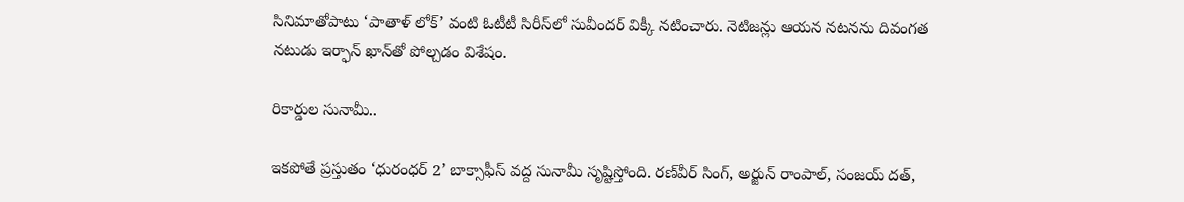సినిమాతోపాటు ‘పాతాళ్ లోక్’ వంటి ఓటీటీ సిరీస్‌లో సువీందర్ విక్కీ నటించారు. నెటిజన్లు ఆయన నటనను దివంగత నటుడు ఇర్ఫాన్ ఖాన్‌తో పోల్చడం విశేషం.

రికార్డుల సునామీ..

ఇకపోతే ప్రస్తుతం ‘ధురంధర్ 2’ బాక్సాఫీస్ వద్ద సునామీ సృష్టిస్తోంది. రణ్‌వీర్ సింగ్, అర్జున్ రాంపాల్, సంజయ్ దత్,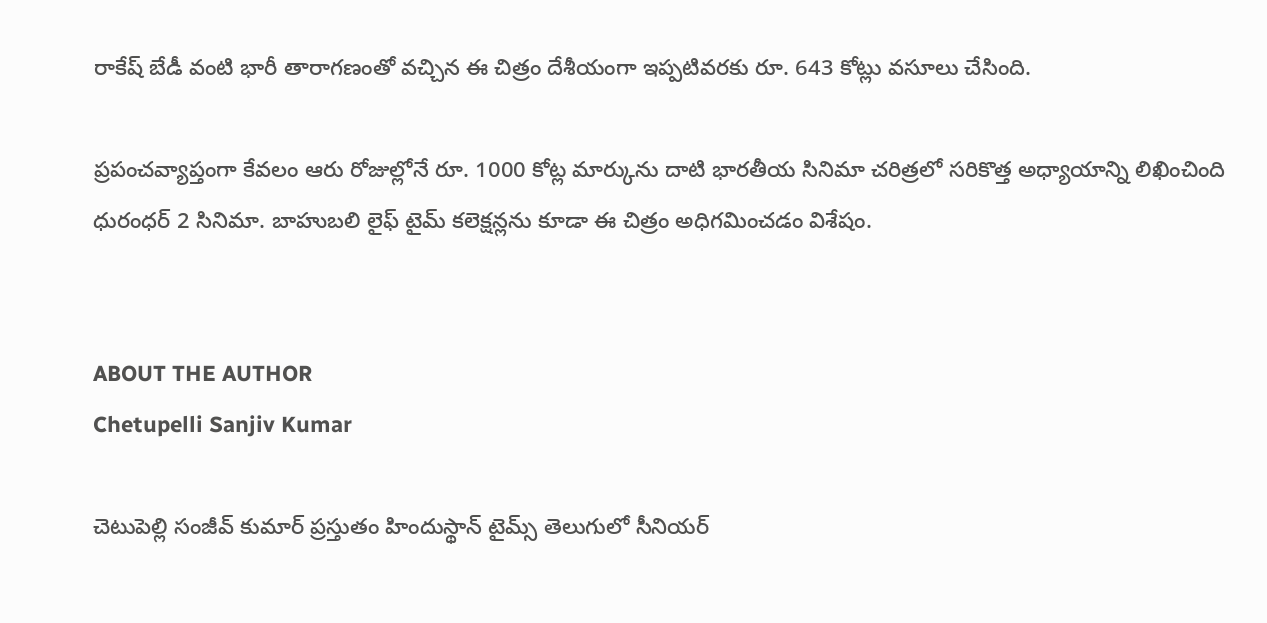రాకేష్ బేడీ వంటి భారీ తారాగణంతో వచ్చిన ఈ చిత్రం దేశీయంగా ఇప్పటివరకు రూ. 643 కోట్లు వసూలు చేసింది.

ప్రపంచవ్యాప్తంగా కేవలం ఆరు రోజుల్లోనే రూ. 1000 కోట్ల మార్కును దాటి భారతీయ సినిమా చరిత్రలో సరికొత్త అధ్యాయాన్ని లిఖించింది ధురంధర్ 2 సినిమా. బాహుబలి లైఫ్ టైమ్ కలెక్షన్లను కూడా ఈ చిత్రం అధిగమించడం విశేషం.


ABOUT THE AUTHOR
Chetupelli Sanjiv Kumar

చెటుపెల్లి సంజీవ్ కుమార్ ప్రస్తుతం హిందుస్థాన్ టైమ్స్ తెలుగులో సీనియర్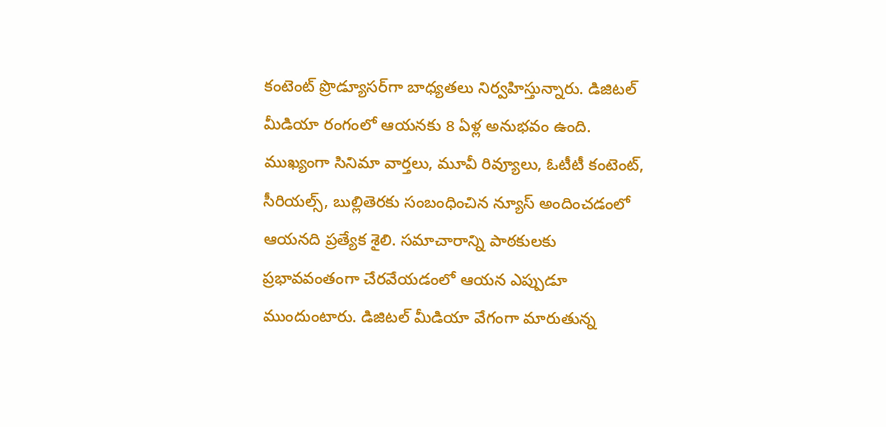కంటెంట్ ప్రొడ్యూసర్‌గా బాధ్యతలు నిర్వహిస్తున్నారు. డిజిటల్ మీడియా రంగంలో ఆయనకు 8 ఏళ్ల అనుభవం ఉంది. ముఖ్యంగా సినిమా వార్తలు, మూవీ రివ్యూలు, ఓటీటీ కంటెంట్, సీరియల్స్, బుల్లితెరకు సంబంధించిన న్యూస్ అందించడంలో ఆయనది ప్రత్యేక శైలి. సమాచారాన్ని పాఠకులకు ప్రభావవంతంగా చేరవేయడంలో ఆయన ఎప్పుడూ ముందుంటారు. డిజిటల్ మీడియా వేగంగా మారుతున్న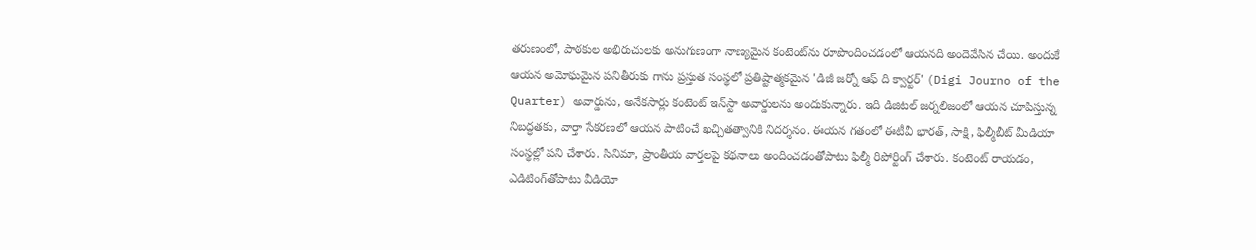తరుణంలో, పాఠకుల అభిరుచులకు అనుగుణంగా నాణ్యమైన కంటెంట్‌ను రూపొందించడంలో ఆయనది అందెవేసిన చేయి. అందుకే ఆయన అమోఘమైన పనితీరుకు గాను ప్రస్తుత సంస్థలో ప్రతిష్టాత్మకమైన 'డిజీ జర్నో ఆఫ్ ది క్వార్టర్' (Digi Journo of the Quarter) అవార్డును, అనేకసార్లు కంటెంట్ ఇన్‌స్టా అవార్డులను అందుకున్నారు. ఇది డిజిటల్ జర్నలిజంలో ఆయన చూపిస్తున్న నిబద్ధతకు, వార్తా సేకరణలో ఆయన పాటించే ఖచ్చితత్వానికి నిదర్శనం. ఈయన గతంలో ఈటీవీ భారత్, సాక్షి, ఫిల్మీబీట్ మీడియా సంస్థల్లో పని చేశారు. సినిమా, ప్రాంతీయ వార్తలపై కథనాలు అందించడంతోపాటు ఫిల్మీ రిపోర్టింగ్ చేశారు. కంటెంట్ రాయడం, ఎడిటింగ్‌తోపాటు వీడియో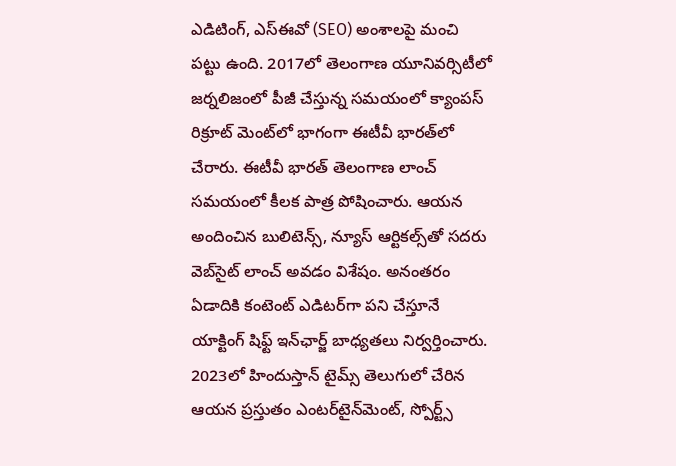ఎడిటింగ్, ఎస్‌ఈవో (SEO) అంశాలపై మంచి పట్టు ఉంది. 2017లో తెలంగాణ యూనివర్సిటీలో జర్నలిజంలో పీజీ చేస్తున్న సమయంలో క్యాంపస్ రిక్రూట్ మెంట్‌లో భాగంగా ఈటీవీ భారత్‌లో చేరారు. ఈటీవీ భారత్ తెలంగాణ లాంచ్ సమయంలో కీలక పాత్ర పోషించారు. ఆయన అందించిన బులిటెన్స్, న్యూస్ ఆర్టికల్స్‌తో సదరు వెబ్‌సైట్ లాంచ్ అవడం విశేషం. అనంతరం ఏడాదికి కంటెంట్ ఎడిటర్‌గా పని చేస్తూనే యాక్టింగ్ షిఫ్ట్ ఇన్‌ఛార్జ్ బాధ్యతలు నిర్వర్తించారు. 2023లో హిందుస్తాన్ టైమ్స్ తెలుగులో చేరిన ఆయన ప్రస్తుతం ఎంటర్‌టైన్‌మెంట్, స్పోర్ట్స్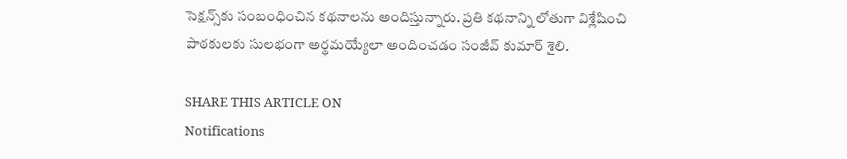సెక్షన్స్‌కు సంబంధించిన కథనాలను అందిస్తున్నారు. ప్రతి కథనాన్ని లోతుగా విశ్లేషించి పాఠకులకు సులభంగా అర్థమయ్యేలా అందించడం సంజీవ్ కుమార్ శైలి.

SHARE THIS ARTICLE ON
Notifications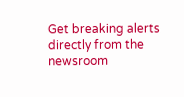Get breaking alerts directly from the newsroom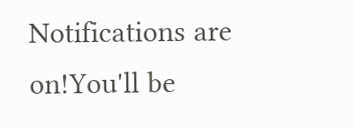Notifications are on!You'll be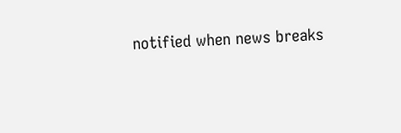notified when news breaks